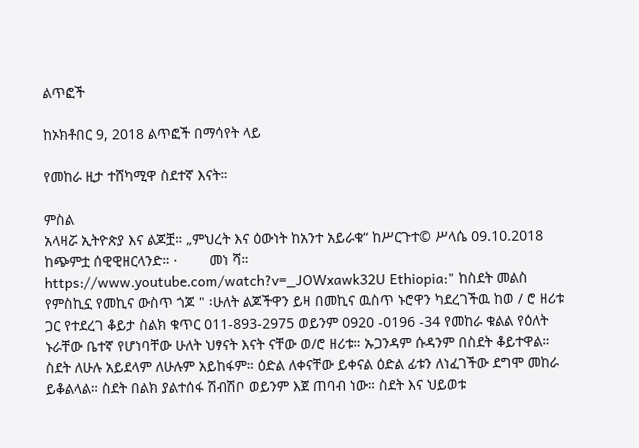ልጥፎች

ከኦክቶበር 9, 2018 ልጥፎች በማሳየት ላይ

የመከራ ዚታ ተሸካሚዋ ስደተኛ እናት።

ምስል
አላዛሯ ኢትዮጵያ እና ልጆቿ። „ምህረት እና ዕውነት ከአንተ አይራቁ“ ከሥርጉተ© ሥላሴ 09.10.2018 ከጭምቷ ሰዊዊዘርላንድ። ·        መነ ሻ። https://www.youtube.com/watch?v=_JOWxawk32U Ethiopia:" ከስደት መልስ የምስኪኗ የመኪና ውስጥ ጎጆ " ፡ሁለት ልጆችዋን ይዛ በመኪና ዉስጥ ኑሮዋን ካደረገችዉ ከወ / ሮ ዘሪቱ ጋር የተደረገ ቆይታ ስልክ ቁጥር 011-893-2975 ወይንም 0920 -0196 -34 የመከራ ቁልል የዕለት ኑራቸው ቤተኛ የሆነባቸው ሁለት ህፃናት እናት ናቸው ወ/ሮ ዘሪቱ። ኡጋንዳም ሱዳንም በስደት ቆይተዋል። ስደት ለሁሉ አይደላም ለሁሉም አይከፋም። ዕድል ለቀናቸው ይቀናል ዕድል ፊቱን ለነፈገችው ደግሞ መከራ ይቆልላል። ስደት በልክ ያልተሰፋ ሽብሽቦ ወይንም እጀ ጠባብ ነው። ስደት እና ህይወቱ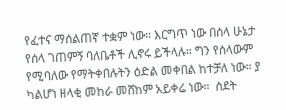የፈተና ማሰልጠኛ ተቋም ነው። እርግጥ ነው በሰላ ሁኔታ የሰላ ገጠምኝ ባለቤቶች ሊኖሩ ይችላሉ። ግን የሰላውም የሚባለው የማትቀበሉትን ዕድል መቀበል ከተቻለ ነው። ያ ካልሆነ ዘላቂ መከራ መሸከም አይቀሬ ነው።  ስደት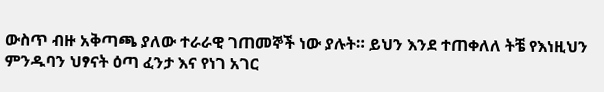ውስጥ ብዙ አቅጣጫ ያለው ተራራዊ ገጠመኞች ነው ያሉት። ይህን እንደ ተጠቀለለ ትቼ የእነዚህን ምንዱባን ህፃናት ዕጣ ፈንታ እና የነገ አገር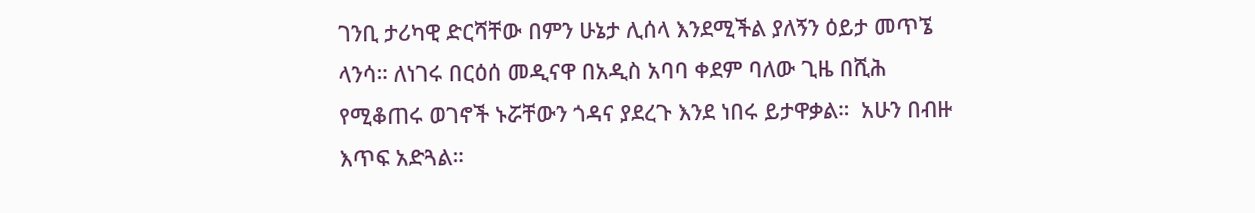ገንቢ ታሪካዊ ድርሻቸው በምን ሁኔታ ሊሰላ እንደሚችል ያለኝን ዕይታ መጥኜ ላንሳ። ለነገሩ በርዕሰ መዲናዋ በአዲስ አባባ ቀደም ባለው ጊዜ በሺሕ የሚቆጠሩ ወገኖች ኑሯቸውን ጎዳና ያደረጉ እንደ ነበሩ ይታዋቃል።  አሁን በብዙ እጥፍ አድጓል።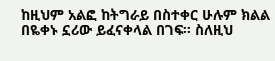ከዚህም አልፎ ከትግራይ በስተቀር ሁሉም ክልል በዬቀኑ ኗሪው ይፈናቀላል በገፍ። ስለዚህ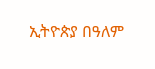ኢትዮጵያ በዓለም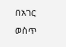በአገር ወስጥ